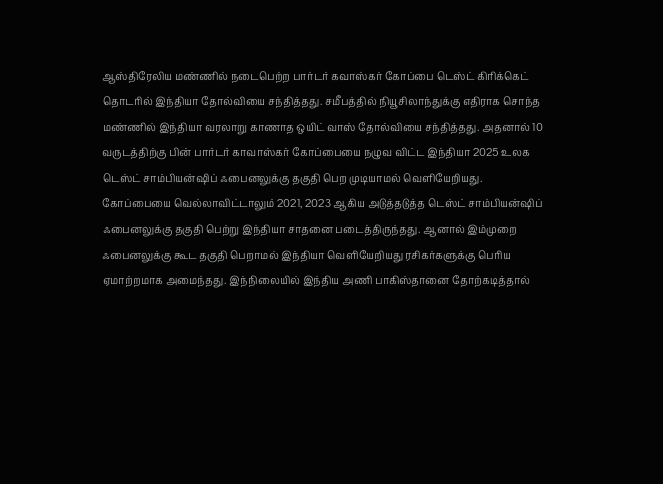ஆஸ்திரேலிய மண்ணில் நடைபெற்ற பார்டர் கவாஸ்கர் கோப்பை டெஸ்ட் கிரிக்கெட் தொடரில் இந்தியா தோல்வியை சந்தித்தது. சமீபத்தில் நியூசிலாந்துக்கு எதிராக சொந்த மண்ணில் இந்தியா வரலாறு காணாத ஒயிட் வாஸ் தோல்வியை சந்தித்தது. அதனால் 10 வருடத்திற்கு பின் பார்டர் காவாஸ்கர் கோப்பையை நழுவ விட்ட இந்தியா 2025 உலக டெஸ்ட் சாம்பியன்ஷிப் ஃபைனலுக்கு தகுதி பெற முடியாமல் வெளியேறியது.
கோப்பையை வெல்லாவிட்டாலும் 2021, 2023 ஆகிய அடுத்தடுத்த டெஸ்ட் சாம்பியன்ஷிப் ஃபைனலுக்கு தகுதி பெற்று இந்தியா சாதனை படைத்திருந்தது. ஆனால் இம்முறை ஃபைனலுக்கு கூட தகுதி பெறாமல் இந்தியா வெளியேறியது ரசிகர்களுக்கு பெரிய ஏமாற்றமாக அமைந்தது. இந்நிலையில் இந்திய அணி பாகிஸ்தானை தோற்கடித்தால்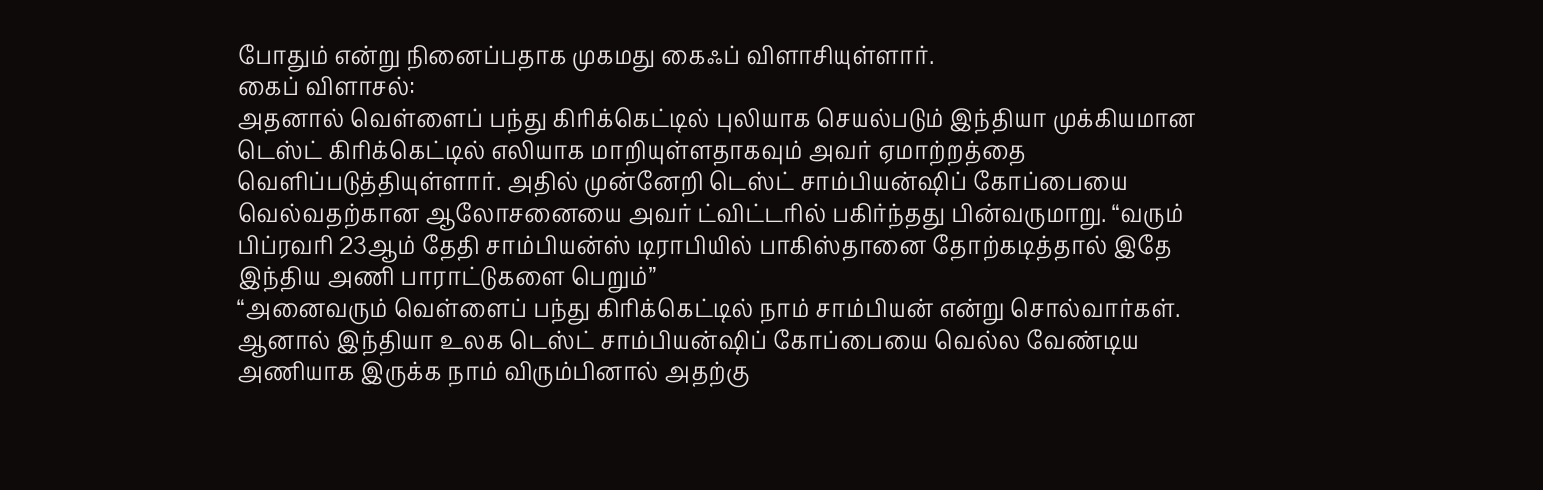போதும் என்று நினைப்பதாக முகமது கைஃப் விளாசியுள்ளார்.
கைப் விளாசல்:
அதனால் வெள்ளைப் பந்து கிரிக்கெட்டில் புலியாக செயல்படும் இந்தியா முக்கியமான டெஸ்ட் கிரிக்கெட்டில் எலியாக மாறியுள்ளதாகவும் அவர் ஏமாற்றத்தை வெளிப்படுத்தியுள்ளார். அதில் முன்னேறி டெஸ்ட் சாம்பியன்ஷிப் கோப்பையை வெல்வதற்கான ஆலோசனையை அவர் ட்விட்டரில் பகிர்ந்தது பின்வருமாறு. “வரும் பிப்ரவரி 23ஆம் தேதி சாம்பியன்ஸ் டிராபியில் பாகிஸ்தானை தோற்கடித்தால் இதே இந்திய அணி பாராட்டுகளை பெறும்”
“அனைவரும் வெள்ளைப் பந்து கிரிக்கெட்டில் நாம் சாம்பியன் என்று சொல்வார்கள். ஆனால் இந்தியா உலக டெஸ்ட் சாம்பியன்ஷிப் கோப்பையை வெல்ல வேண்டிய அணியாக இருக்க நாம் விரும்பினால் அதற்கு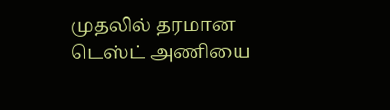முதலில் தரமான டெஸ்ட் அணியை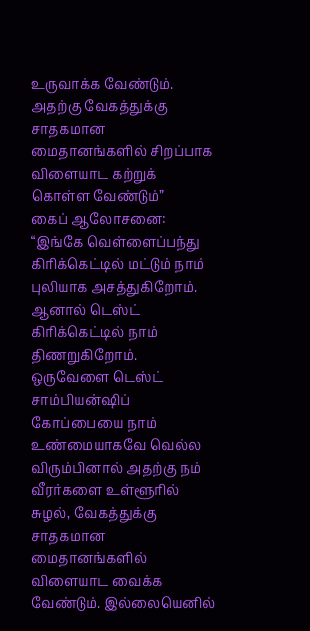உருவாக்க வேண்டும். அதற்கு வேகத்துக்கு சாதகமான மைதானங்களில் சிறப்பாக விளையாட கற்றுக் கொள்ள வேண்டும்”
கைப் ஆலோசனை:
“இங்கே வெள்ளைப்பந்து கிரிக்கெட்டில் மட்டும் நாம் புலியாக அசத்துகிறோம். ஆனால் டெஸ்ட் கிரிக்கெட்டில் நாம் திணறுகிறோம். ஒருவேளை டெஸ்ட் சாம்பியன்ஷிப் கோப்பையை நாம் உண்மையாகவே வெல்ல விரும்பினால் அதற்கு நம் வீரர்களை உள்ளூரில் சுழல், வேகத்துக்கு சாதகமான மைதானங்களில் விளையாட வைக்க வேண்டும். இல்லையெனில்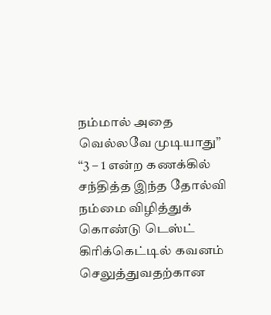நம்மால் அதை வெல்லவே முடியாது”
“3 – 1 என்ற கணக்கில் சந்தித்த இந்த தோல்வி நம்மை விழித்துக் கொண்டு டெஸ்ட் கிரிக்கெட்டில் கவனம் செலுத்துவதற்கான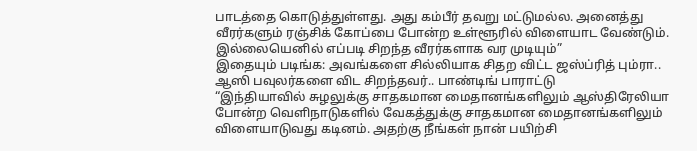பாடத்தை கொடுத்துள்ளது. அது கம்பீர் தவறு மட்டுமல்ல. அனைத்து வீரர்களும் ரஞ்சிக் கோப்பை போன்ற உள்ளூரில் விளையாட வேண்டும். இல்லையெனில் எப்படி சிறந்த வீரர்களாக வர முடியும்”
இதையும் படிங்க: அவங்களை சில்லியாக சிதற விட்ட ஜஸ்ப்ரித் பும்ரா.. ஆஸி பவுலர்களை விட சிறந்தவர்.. பாண்டிங் பாராட்டு
“இந்தியாவில் சுழலுக்கு சாதகமான மைதானங்களிலும் ஆஸ்திரேலியா போன்ற வெளிநாடுகளில் வேகத்துக்கு சாதகமான மைதானங்களிலும் விளையாடுவது கடினம். அதற்கு நீங்கள் நான் பயிற்சி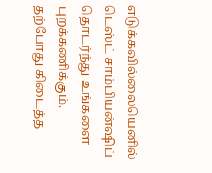எடுக்கவில்லையெனில் டெஸ்ட் சாம்பியன்ஷிப் தொடர்ந்து உங்களை புறக்கணிக்கும். தற்போது கிடைத்த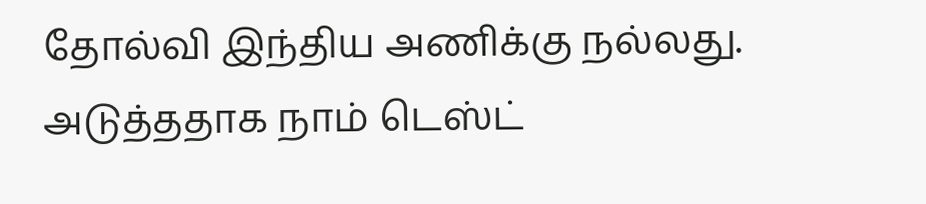தோல்வி இந்திய அணிக்கு நல்லது. அடுத்ததாக நாம் டெஸ்ட்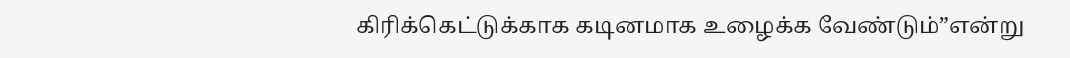கிரிக்கெட்டுக்காக கடினமாக உழைக்க வேண்டும்”என்று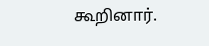கூறினார்.